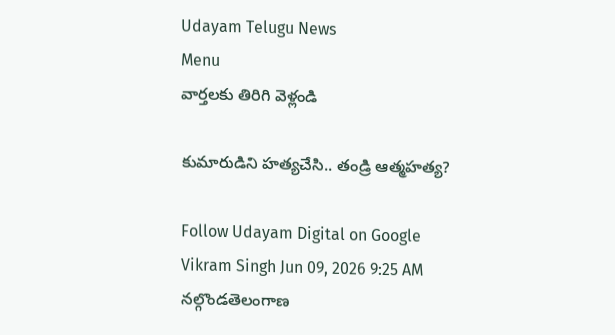Udayam Telugu News
Menu
వార్తలకు తిరిగి వెళ్లండి

కుమారుడిని హత్యచేసి.. తండ్రి ఆత్మహత్య?

Follow Udayam Digital on Google
Vikram Singh Jun 09, 2026 9:25 AM నల్గొండతెలంగాణ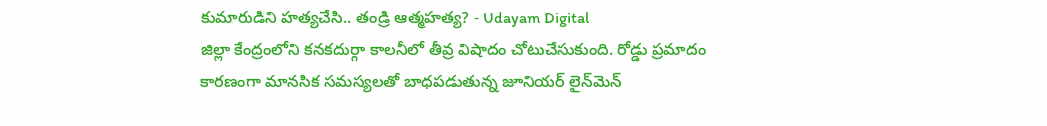కుమారుడిని హత్యచేసి.. తండ్రి ఆత్మహత్య? - Udayam Digital
జిల్లా కేంద్రంలోని కనకదుర్గా కాలనీలో తీవ్ర విషాదం చోటుచేసుకుంది. రోడ్డు ప్రమాదం కారణంగా మానసిక సమస్యలతో బాధపడుతున్న జూనియర్ లైన్‌మెన్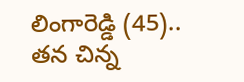లింగారెడ్డి (45).. తన చిన్న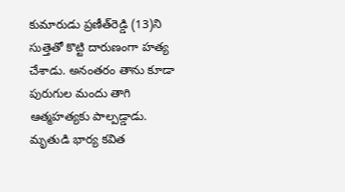కుమారుడు ప్రణీత్‌రెడ్డి (13)ని సుత్తెతో కొట్టి దారుణంగా హత్య చేశాడు. అనంతరం తాను కూడా పురుగుల మందు తాగి ఆత్మహత్యకు పాల్పడ్డాడు. మృతుడి భార్య కవిత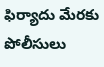ఫిర్యాదు మేరకు పోలీసులు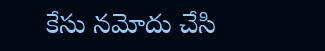కేసు నమోదు చేసి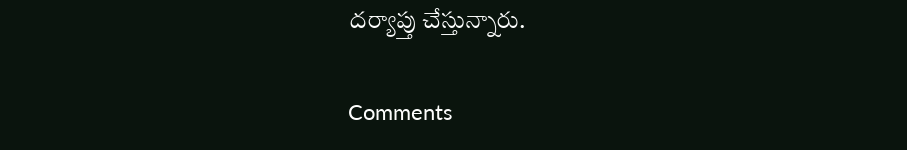దర్యాప్తు చేస్తున్నారు.

Comments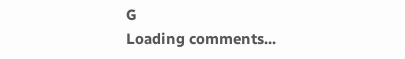G
Loading comments...